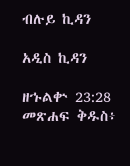ብሉይ ኪዳን

አዲስ ኪዳን

ዘኁልቍ 23:28 መጽሐፍ ቅዱስ፥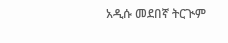አዲሱ መደበኛ ትርጒም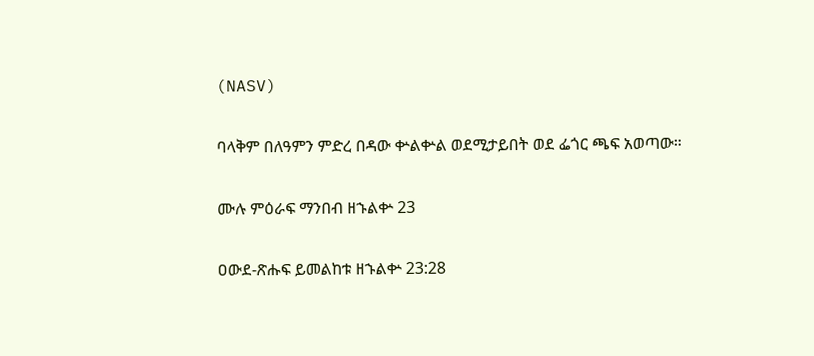(NASV)

ባላቅም በለዓምን ምድረ በዳው ቍልቍል ወደሚታይበት ወደ ፌጎር ጫፍ አወጣው።

ሙሉ ምዕራፍ ማንበብ ዘኁልቍ 23

ዐውደ-ጽሑፍ ይመልከቱ ዘኁልቍ 23:28